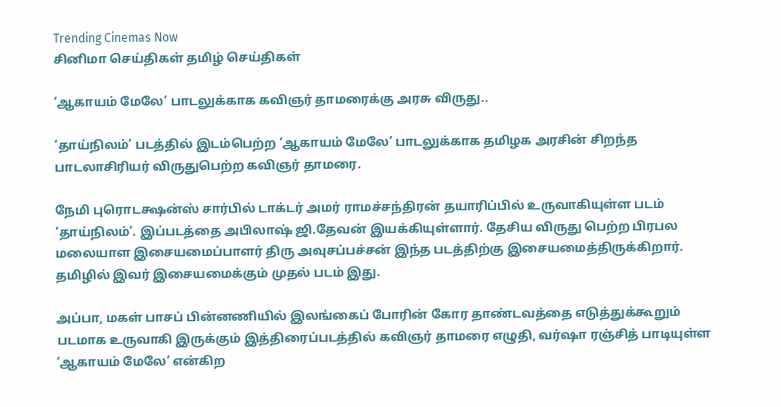Trending Cinemas Now
சினிமா செய்திகள் தமிழ் செய்திகள்

‘ஆகாயம் மேலே’ பாடலுக்காக கவிஞர் தாமரைக்கு அரசு விருது..

‘தாய்நிலம்’ படத்தில் இடம்பெற்ற ‘ஆகாயம் மேலே’ பாடலுக்காக தமிழக அரசின் சிறந்த பாடலாசிரியர் விருதுபெற்ற கவிஞர் தாமரை.

நேமி புரொடக்ஷன்ஸ் சார்பில் டாக்டர் அமர் ராமச்சந்திரன் தயாரிப்பில் உருவாகியுள்ள படம் ‘தாய்நிலம்’. இப்படத்தை அபிலாஷ் ஜி.தேவன் இயக்கியுள்ளார். தேசிய விருது பெற்ற பிரபல மலையாள இசையமைப்பாளர் திரு அவுசப்பச்சன் இந்த படத்திற்கு இசையமைத்திருக்கிறார். தமிழில் இவர் இசையமைக்கும் முதல் படம் இது.

அப்பா, மகள் பாசப் பின்னணியில் இலங்கைப் போரின் கோர தாண்டவத்தை எடுத்துக்கூறும் படமாக உருவாகி இருக்கும் இத்திரைப்படத்தில் கவிஞர் தாமரை எழுதி, வர்ஷா ரஞ்சித் பாடியுள்ள ‘ஆகாயம் மேலே’ என்கிற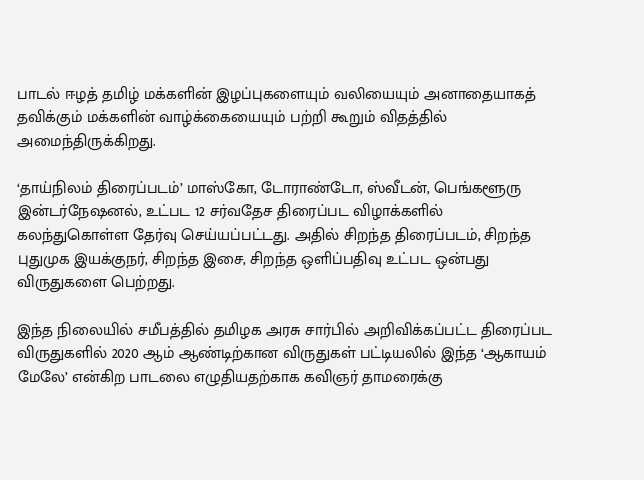பாடல் ஈழத் தமிழ் மக்களின் இழப்புகளையும் வலியையும் அனாதையாகத் தவிக்கும் மக்களின் வாழ்க்கையையும் பற்றி கூறும் விதத்தில் அமைந்திருக்கிறது.

‘தாய்நிலம் திரைப்படம்’ மாஸ்கோ, டோராண்டோ, ஸ்வீடன், பெங்களூரு இன்டர்நேஷனல், உட்பட 12 சர்வதேச திரைப்பட விழாக்களில் கலந்துகொள்ள தேர்வு செய்யப்பட்டது. அதில் சிறந்த திரைப்படம், சிறந்த புதுமுக இயக்குநர், சிறந்த இசை, சிறந்த ஒளிப்பதிவு உட்பட ஒன்பது விருதுகளை பெற்றது.

இந்த நிலையில் சமீபத்தில் தமிழக அரசு சார்பில் அறிவிக்கப்பட்ட திரைப்பட விருதுகளில் 2020 ஆம் ஆண்டிற்கான விருதுகள் பட்டியலில் இந்த ‘ஆகாயம் மேலே’ என்கிற பாடலை எழுதியதற்காக கவிஞர் தாமரைக்கு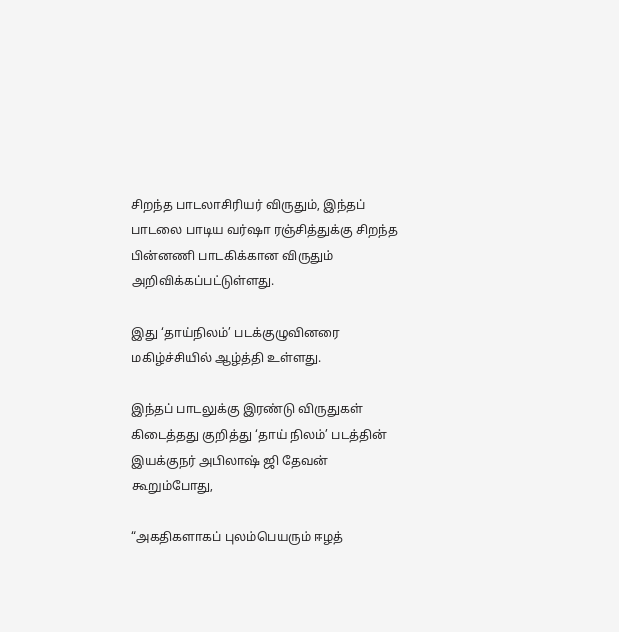சிறந்த பாடலாசிரியர் விருதும், இந்தப் பாடலை பாடிய வர்ஷா ரஞ்சித்துக்கு சிறந்த பின்னணி பாடகிக்கான விருதும் அறிவிக்கப்பட்டுள்ளது.

இது ‘தாய்நிலம்’ படக்குழுவினரை மகிழ்ச்சியில் ஆழ்த்தி உள்ளது.

இந்தப் பாடலுக்கு இரண்டு விருதுகள் கிடைத்தது குறித்து ‘தாய் நிலம்’ படத்தின் இயக்குநர் அபிலாஷ் ஜி தேவன் கூறும்போது,

“அகதிகளாகப் புலம்பெயரும் ஈழத்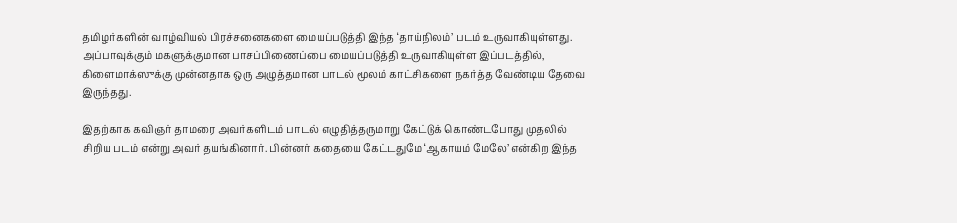தமிழர்களின் வாழ்வியல் பிரச்சனைகளை மையப்படுத்தி இந்த ‘தாய்நிலம்’ படம் உருவாகியுள்ளது. அப்பாவுக்கும் மகளுக்குமான பாசப்பிணைப்பை மையப்படுத்தி உருவாகியுள்ள இப்படத்தில், கிளைமாக்ஸுக்கு முன்னதாக ஒரு அழுத்தமான பாடல் மூலம் காட்சிகளை நகர்த்த வேண்டிய தேவை இருந்தது.

இதற்காக கவிஞர் தாமரை அவர்களிடம் பாடல் எழுதித்தருமாறு கேட்டுக் கொண்டபோது முதலில் சிறிய படம் என்று அவர் தயங்கினார். பின்னர் கதையை கேட்டதுமே ‘ஆகாயம் மேலே’ என்கிற இந்த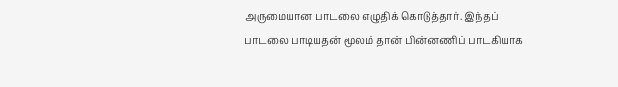அருமையான பாடலை எழுதிக் கொடுத்தார். இந்தப் பாடலை பாடியதன் மூலம் தான் பின்னணிப் பாடகியாக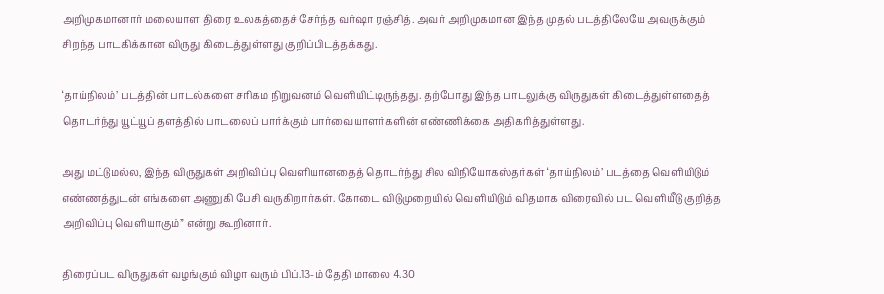அறிமுகமானார் மலையாள திரை உலகத்தைச் சேர்ந்த வர்ஷா ரஞ்சித். அவர் அறிமுகமான இந்த முதல் படத்திலேயே அவருக்கும் சிறந்த பாடகிக்கான விருது கிடைத்துள்ளது குறிப்பிடத்தக்கது.

‘தாய்நிலம்’ படத்தின் பாடல்களை சரிகம நிறுவனம் வெளியிட்டிருந்தது. தற்போது இந்த பாடலுக்கு விருதுகள் கிடைத்துள்ளதைத் தொடர்ந்து யூட்யூப் தளத்தில் பாடலைப் பார்க்கும் பார்வையாளர்களின் எண்ணிக்கை அதிகரித்துள்ளது.

அது மட்டுமல்ல, இந்த விருதுகள் அறிவிப்பு வெளியானதைத் தொடர்ந்து சில விநியோகஸ்தர்கள் ‘தாய்நிலம்’ படத்தை வெளியிடும் எண்ணத்துடன் எங்களை அணுகி பேசி வருகிறார்கள். கோடை விடுமுறையில் வெளியிடும் விதமாக விரைவில் பட வெளியீடு குறித்த அறிவிப்பு வெளியாகும்” என்று கூறினார்.

திரைப்பட விருதுகள் வழங்கும் விழா வரும் பிப்.13-ம் தேதி மாலை 4.30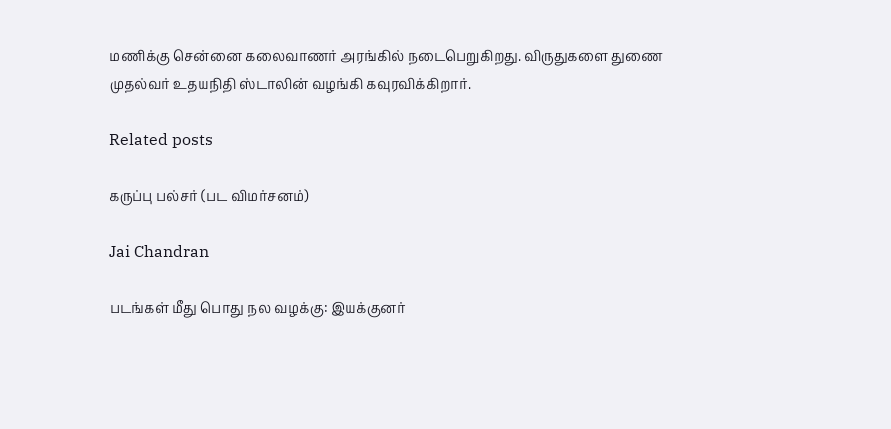மணிக்கு சென்னை கலைவாணர் அரங்கில் நடைபெறுகிறது. விருதுகளை துணை முதல்வர் உதயநிதி ஸ்டாலின் வழங்கி கவுரவிக்கிறார்.

Related posts

கருப்பு பல்சர் (பட விமர்சனம்)

Jai Chandran

படங்கள் மீது பொது நல வழக்கு: இயக்குனர்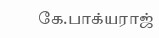கே.பாக்யராஜ்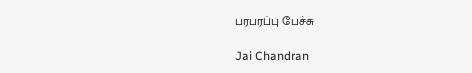பரபரப்பு பேச்சு

Jai Chandran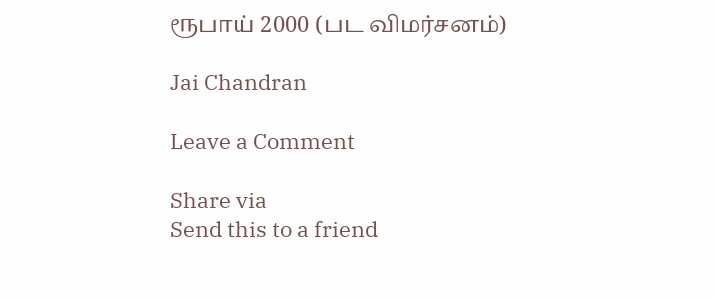ரூபாய் 2000 (பட விமர்சனம்)

Jai Chandran

Leave a Comment

Share via
Send this to a friend